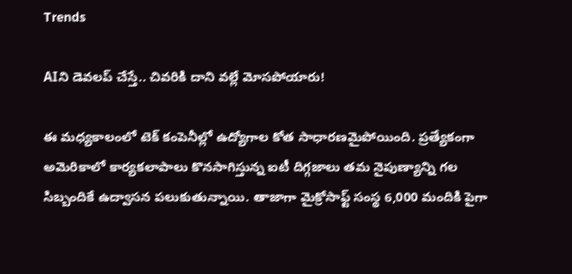Trends

AIని డెవలప్ చేస్తే.. చివరికి దాని వల్లే మోసపోయారు!

ఈ మధ్యకాలంలో టెక్ కంపెనీల్లో ఉద్యోగాల కోత సాధారణమైపోయింది. ప్రత్యేకంగా అమెరికాలో కార్యకలాపాలు కొనసాగిస్తున్న ఐటీ దిగ్గజాలు తమ నైపుణ్యాన్ని గల సిబ్బందికే ఉద్వాసన పలుకుతున్నాయి. తాజాగా మైక్రోసాఫ్ట్ సంస్థ 6,000 మందికి పైగా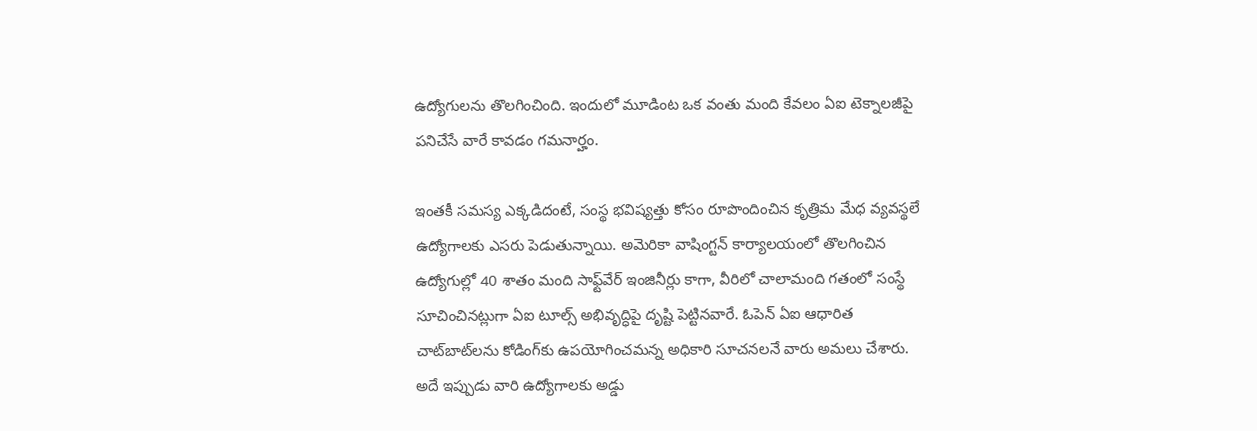ఉద్యోగులను తొలగించింది. ఇందులో మూడింట ఒక వంతు మంది కేవలం ఏఐ టెక్నాలజీపై పనిచేసే వారే కావడం గమనార్హం.

ఇంతకీ సమస్య ఎక్కడిదంటే, సంస్థ భవిష్యత్తు కోసం రూపొందించిన కృత్రిమ మేధ వ్యవస్థలే ఉద్యోగాలకు ఎసరు పెడుతున్నాయి. అమెరికా వాషింగ్టన్ కార్యాలయంలో తొలగించిన ఉద్యోగుల్లో 40 శాతం మంది సాఫ్ట్‌వేర్ ఇంజినీర్లు కాగా, వీరిలో చాలామంది గతంలో సంస్థే సూచించినట్లుగా ఏఐ టూల్స్ అభివృద్ధిపై దృష్టి పెట్టినవారే. ఓపెన్ ఏఐ ఆధారిత చాట్‌బాట్‌లను కోడింగ్‌కు ఉపయోగించమన్న అధికారి సూచనలనే వారు అమలు చేశారు. అదే ఇప్పుడు వారి ఉద్యోగాలకు అడ్డు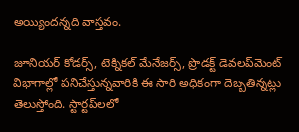అయ్యిందన్నది వాస్తవం.

జూనియర్ కోడర్స్‌, టెక్నికల్ మేనేజర్స్‌, ప్రొడక్ట్‌ డెవలప్‌మెంట్ విభాగాల్లో పనిచేస్తున్నవారికి ఈ సారి అధికంగా దెబ్బతిన్నట్లు తెలుస్తోంది. స్టార్టప్‌లలో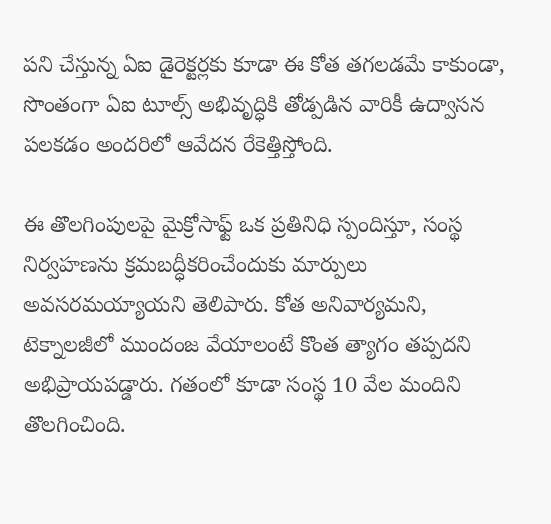పని చేస్తున్న ఏఐ డైరెక్టర్లకు కూడా ఈ కోత తగలడమే కాకుండా, సొంతంగా ఏఐ టూల్స్ అభివృద్ధికి తోడ్పడిన వారికీ ఉద్వాసన పలకడం అందరిలో ఆవేదన రేకెత్తిస్తోంది.

ఈ తొలగింపులపై మైక్రోసాఫ్ట్ ఒక ప్రతినిధి స్పందిస్తూ, సంస్థ నిర్వహణను క్రమబద్ధీకరించేందుకు మార్పులు అవసరమయ్యాయని తెలిపారు. కోత అనివార్యమని, టెక్నాలజీలో ముందంజ వేయాలంటే కొంత త్యాగం తప్పదని అభిప్రాయపడ్డారు. గతంలో కూడా సంస్థ 10 వేల మందిని తొలగించింది.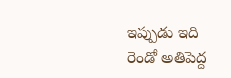ఇప్పుడు ఇది రెండో అతిపెద్ద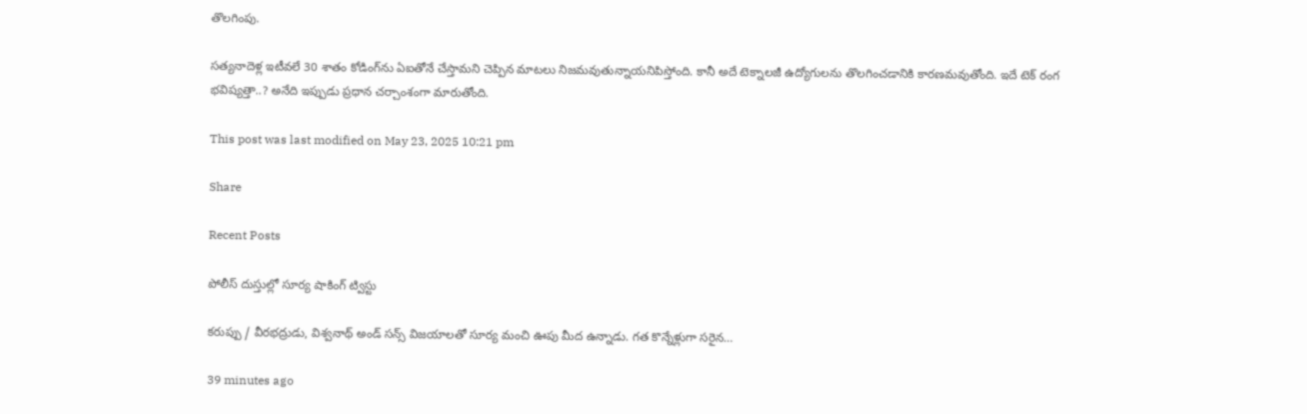తొలగింపు.

సత్యనాదెళ్ల ఇటీవలే 30 శాతం కోడింగ్‌ను ఏఐతోనే చేస్తామని చెప్పిన మాటలు నిజమవుతున్నాయనిపిస్తోంది. కానీ అదే టెక్నాలజీ ఉద్యోగులను తొలగించడానికి కారణమవుతోంది. ఇదే టెక్ రంగ భవిష్యత్తా..? అనేది ఇప్పుడు ప్రధాన చర్చాంశంగా మారుతోంది.

This post was last modified on May 23, 2025 10:21 pm

Share

Recent Posts

పోలీస్ దుస్తుల్లో సూర్య షాకింగ్ ట్విస్టు

కరుప్పు / వీరభద్రుడు, విశ్వనాథ్ అండ్ సన్స్ విజయాలతో సూర్య మంచి ఊపు మీద ఉన్నాడు. గత కొన్నేళ్లుగా సరైన…

39 minutes ago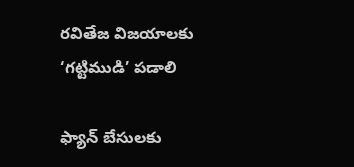రవితేజ విజయాలకు ‘గట్టిముడి’ పడాలి

ఫ్యాన్ బేసులకు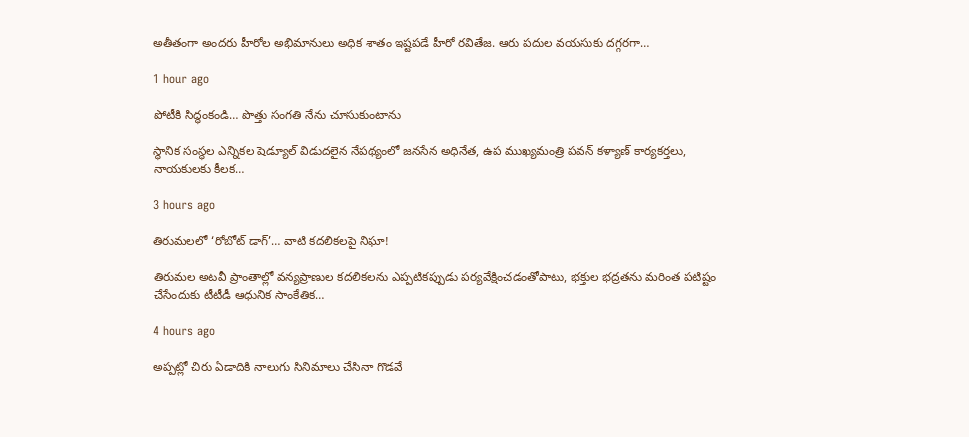అతీతంగా అందరు హీరోల అభిమానులు అధిక శాతం ఇష్టపడే హీరో రవితేజ. ఆరు పదుల వయసుకు దగ్గరగా…

1 hour ago

పోటీకి సిద్ధంకండి… పొత్తు సంగతి నేను చూసుకుంటాను

స్థానిక సంస్థల ఎన్నికల షెడ్యూల్ విడుదలైన నేపథ్యంలో జనసేన అధినేత, ఉప ముఖ్యమంత్రి పవన్ కళ్యాణ్ కార్యకర్తలు, నాయకులకు కీలక…

3 hours ago

తిరుమలలో ‘రోబోట్‌ డాగ్‌’… వాటి కదలికలపై నిఘా!

తిరుమల అటవీ ప్రాంతాల్లో వన్యప్రాణుల కదలికలను ఎప్పటికప్పుడు పర్యవేక్షించడంతోపాటు, భక్తుల భద్రతను మరింత పటిష్టం చేసేందుకు టీటీడీ ఆధునిక సాంకేతిక…

4 hours ago

అప్పట్లో చిరు ఏడాదికి నాలుగు సినిమాలు చేసినా గొడవే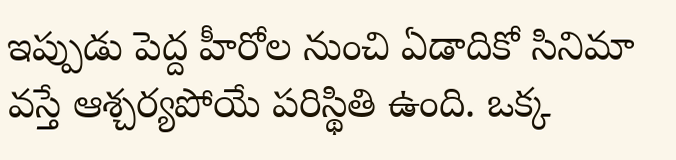ఇప్పుడు పెద్ద హీరోల నుంచి ఏడాదికో సినిమా వస్తే ఆశ్చర్యపోయే పరిస్థితి ఉంది. ఒక్క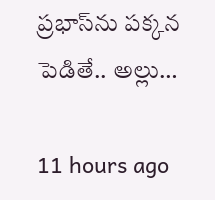ప్రభాస్‌ను పక్కన పెడితే.. అల్లు…

11 hours ago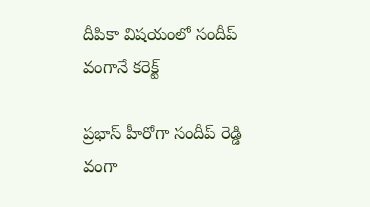దీపికా విషయంలో సందీప్ వంగానే కరెక్ట్

ప్రభాస్ హీరోగా సందీప్ రెడ్డి వంగా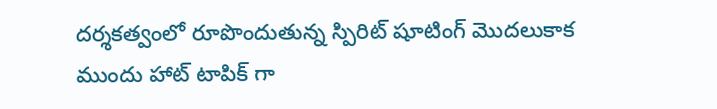దర్శకత్వంలో రూపొందుతున్న స్పిరిట్ షూటింగ్ మొదలుకాక ముందు హాట్ టాపిక్ గా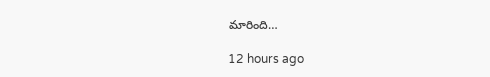మారింది…

12 hours ago